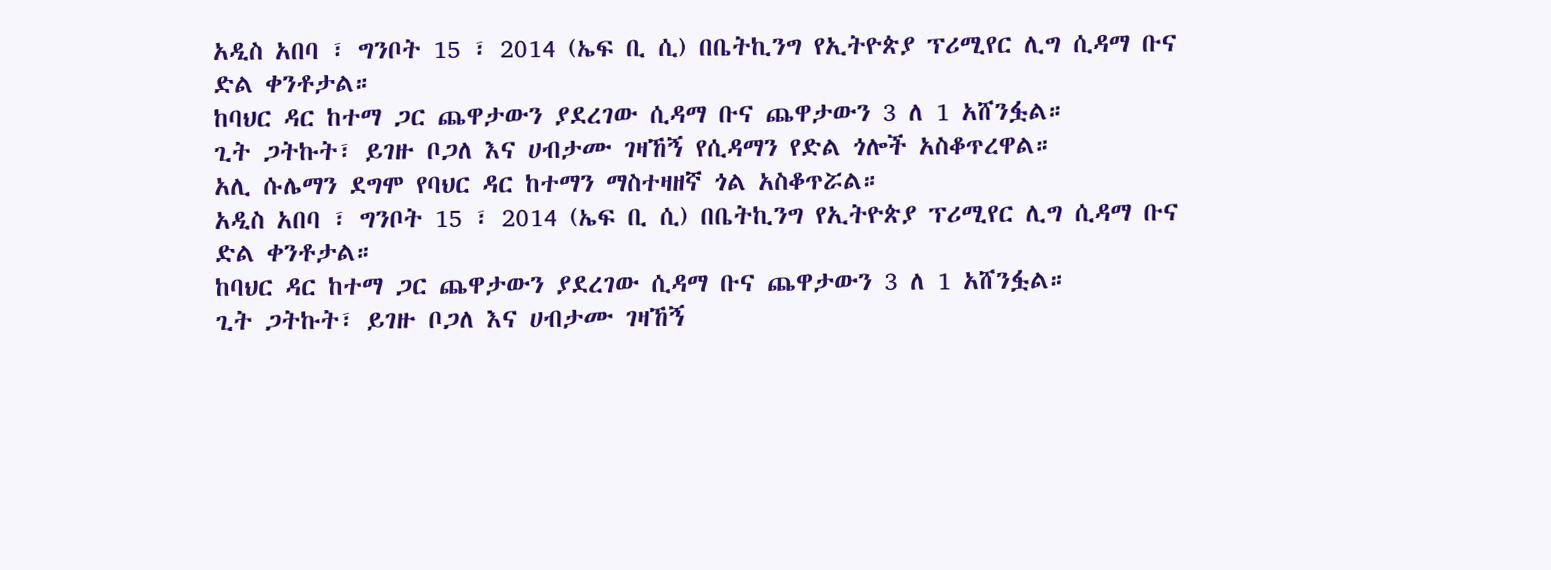አዲስ አበባ ፣ ግንቦት 15 ፣ 2014 (ኤፍ ቢ ሲ) በቤትኪንግ የኢትዮጵያ ፕሪሚየር ሊግ ሲዳማ ቡና ድል ቀንቶታል።
ከባህር ዳር ከተማ ጋር ጨዋታውን ያደረገው ሲዳማ ቡና ጨዋታውን 3 ለ 1 አሸንፏል።
ጊት ጋትኩት፣ ይገዙ ቦጋለ እና ሀብታሙ ገዛኸኝ የሲዳማን የድል ጎሎች አስቆጥረዋል።
አሊ ሱሌማን ደግሞ የባህር ዳር ከተማን ማስተዛዘኛ ጎል አስቆጥሯል።
አዲስ አበባ ፣ ግንቦት 15 ፣ 2014 (ኤፍ ቢ ሲ) በቤትኪንግ የኢትዮጵያ ፕሪሚየር ሊግ ሲዳማ ቡና ድል ቀንቶታል።
ከባህር ዳር ከተማ ጋር ጨዋታውን ያደረገው ሲዳማ ቡና ጨዋታውን 3 ለ 1 አሸንፏል።
ጊት ጋትኩት፣ ይገዙ ቦጋለ እና ሀብታሙ ገዛኸኝ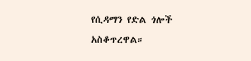የሲዳማን የድል ጎሎች አስቆጥረዋል።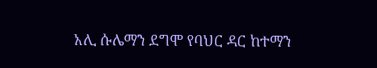አሊ ሱሌማን ደግሞ የባህር ዳር ከተማን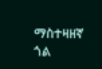ማስተዛዘኛ ጎል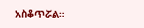አስቆጥሯል።